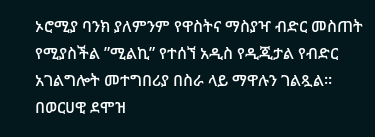ኦሮሚያ ባንክ ያለምንም የዋስትና ማስያዣ ብድር መስጠት የሚያስችል ”ሚልኪ” የተሰኘ አዲስ የዲጂታል የብድር አገልግሎት መተግበሪያ በስራ ላይ ማዋሉን ገልጿል።
በወርሀዊ ደሞዝ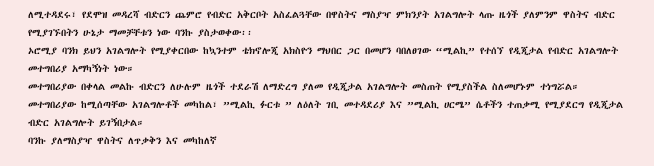ለሚተዳደሩ፣ የደሞዝ መዳረሻ ብድርን ጨምሮ የብድር አቅርቦት አስፈልጓቸው በዋስትና ማስያዣ ምክንያት አገልግሎት ላጡ ዜጎች ያለምንም ዋስትና ብድር የሚያገኙበትን ሁኔታ ማመቻቸቱን ነው ባንኩ ያስታወቀው፡፡
ኦሮሚያ ባንክ ይህን አገልግሎት የሚያቀርበው ከኳንተም ቴክኖሎጂ አክስዮን ማህበር ጋር በመሆን ባበለፀገው “ሚልኪ” የተሰኘ የዲጂታል የብድር አገልግሎት መተግበሪያ አማካኝነት ነው።
መተግበሪያው በቀላል መልኩ ብድርን ለሁሉም ዜጎች ተደራሽ ለማድረግ ያለመ የዲጂታል አገልግሎት መስጠት የሚያስችል ስለመሆኑም ተነግሯል።
መተግበሪያው ከሚሰጣቸው አገልግሎቶች መካከል፣ ”ሚልኪ ፉርቱ ” ለዕለት ገቢ መተዳደሪያ እና ”ሚልኪ ሀርሜ” ሴቶችን ተጠቃሚ የሚያደርግ የዲጂታል ብድር አገልግሎት ይገኝበታል።
ባንኩ ያለማስያዣ ዋስትና ለጥቃቅን እና መካከለኛ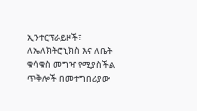ኢንተርፕራይዞች፣ ለኤለክትሮኒክስ እና ለቤት ቁሳቁስ መግዣ የሚያስችል ጥቅሎች በመተግበሪያው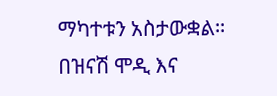ማካተቱን አስታውቋል።
በዝናሽ ሞዲ እና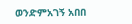ወንድምአገኝ አበበ